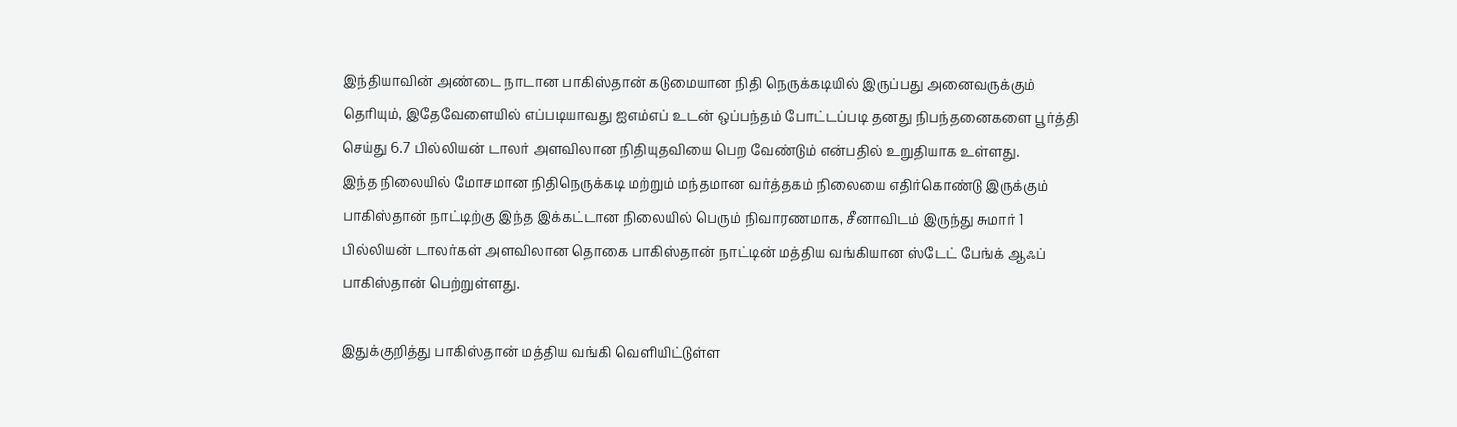இந்தியாவின் அண்டை நாடான பாகிஸ்தான் கடுமையான நிதி நெருக்கடியில் இருப்பது அனைவருக்கும் தெரியும், இதேவேளையில் எப்படியாவது ஐஎம்எப் உடன் ஒப்பந்தம் போட்டப்படி தனது நிபந்தனைகளை பூர்த்தி செய்து 6.7 பில்லியன் டாலர் அளவிலான நிதியுதவியை பெற வேண்டும் என்பதில் உறுதியாக உள்ளது.
இந்த நிலையில் மோசமான நிதிநெருக்கடி மற்றும் மந்தமான வர்த்தகம் நிலையை எதிர்கொண்டு இருக்கும் பாகிஸ்தான் நாட்டிற்கு இந்த இக்கட்டான நிலையில் பெரும் நிவாரணமாக, சீனாவிடம் இருந்து சுமார் 1 பில்லியன் டாலர்கள் அளவிலான தொகை பாகிஸ்தான் நாட்டின் மத்திய வங்கியான ஸ்டேட் பேங்க் ஆஃப் பாகிஸ்தான் பெற்றுள்ளது.

இதுக்குறித்து பாகிஸ்தான் மத்திய வங்கி வெளியிட்டுள்ள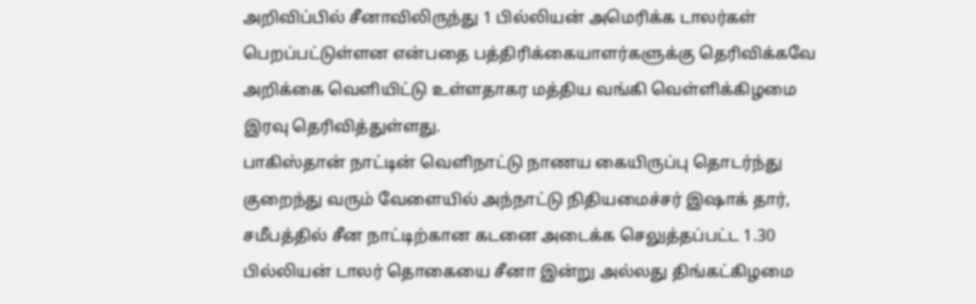அறிவிப்பில் சீனாவிலிருந்து 1 பில்லியன் அமெரிக்க டாலர்கள் பெறப்பட்டுள்ளன என்பதை பத்திரிக்கையாளர்களுக்கு தெரிவிக்கவே அறிக்கை வெளியிட்டு உள்ளதாகர மத்திய வங்கி வெள்ளிக்கிழமை இரவு தெரிவித்துள்ளது.
பாகிஸ்தான் நாட்டின் வெளிநாட்டு நாணய கையிருப்பு தொடர்ந்து குறைந்து வரும் வேளையில் அந்நாட்டு நிதியமைச்சர் இஷாக் தார், சமீபத்தில் சீன நாட்டிற்கான கடனை அடைக்க செலுத்தப்பட்ட 1.30 பில்லியன் டாலர் தொகையை சீனா இன்று அல்லது திங்கட்கிழமை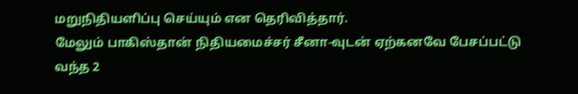மறுநிதியளிப்பு செய்யும் என தெரிவித்தார்.
மேலும் பாகிஸ்தான் நிதியமைச்சர் சீனா-வுடன் ஏற்கனவே பேசப்பட்டு வந்த 2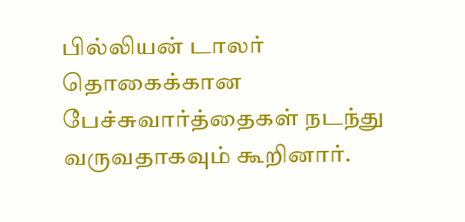பில்லியன் டாலர் தொகைக்கான பேச்சுவார்த்தைகள் நடந்து வருவதாகவும் கூறினார்.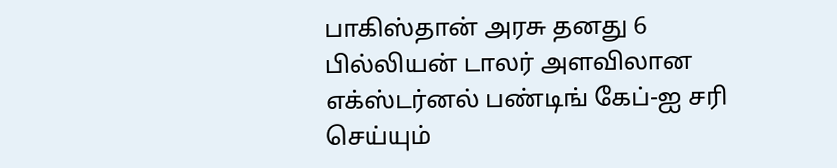பாகிஸ்தான் அரசு தனது 6 பில்லியன் டாலர் அளவிலான எக்ஸ்டர்னல் பண்டிங் கேப்-ஐ சரி செய்யும்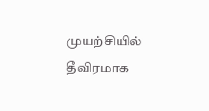முயற்சியில் தீவிரமாக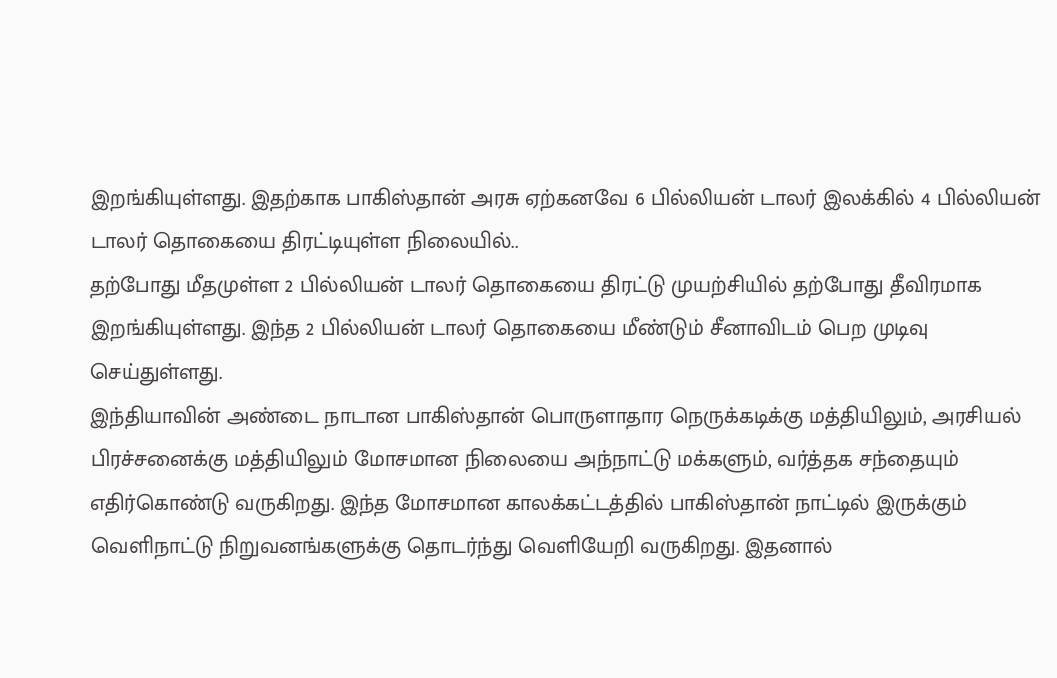இறங்கியுள்ளது. இதற்காக பாகிஸ்தான் அரசு ஏற்கனவே 6 பில்லியன் டாலர் இலக்கில் 4 பில்லியன் டாலர் தொகையை திரட்டியுள்ள நிலையில்..
தற்போது மீதமுள்ள 2 பில்லியன் டாலர் தொகையை திரட்டு முயற்சியில் தற்போது தீவிரமாக இறங்கியுள்ளது. இந்த 2 பில்லியன் டாலர் தொகையை மீண்டும் சீனாவிடம் பெற முடிவு செய்துள்ளது.
இந்தியாவின் அண்டை நாடான பாகிஸ்தான் பொருளாதார நெருக்கடிக்கு மத்தியிலும், அரசியல் பிரச்சனைக்கு மத்தியிலும் மோசமான நிலையை அந்நாட்டு மக்களும், வர்த்தக சந்தையும் எதிர்கொண்டு வருகிறது. இந்த மோசமான காலக்கட்டத்தில் பாகிஸ்தான் நாட்டில் இருக்கும் வெளிநாட்டு நிறுவனங்களுக்கு தொடர்ந்து வெளியேறி வருகிறது. இதனால்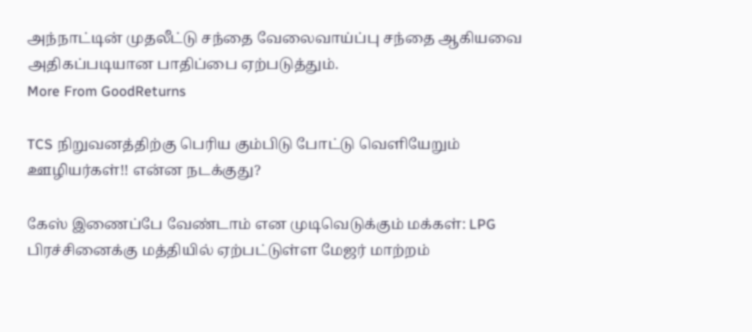அந்நாட்டின் முதலீட்டு சந்தை வேலைவாய்ப்பு சந்தை ஆகியவை அதிகப்படியான பாதிப்பை ஏற்படுத்தும்.
More From GoodReturns

TCS நிறுவனத்திற்கு பெரிய கும்பிடு போட்டு வெளியேறும் ஊழியர்கள்!! என்ன நடக்குது?

கேஸ் இணைப்பே வேண்டாம் என முடிவெடுக்கும் மக்கள்: LPG பிரச்சினைக்கு மத்தியில் ஏற்பட்டுள்ள மேஜர் மாற்றம்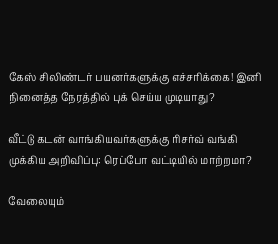கேஸ் சிலிண்டர் பயனர்களுக்கு எச்சரிக்கை! இனி நினைத்த நேரத்தில் புக் செய்ய முடியாது?

வீட்டு கடன் வாங்கியவர்களுக்கு ரிசர்வ் வங்கி முக்கிய அறிவிப்பு: ரெப்போ வட்டியில் மாற்றமா?

வேலையும்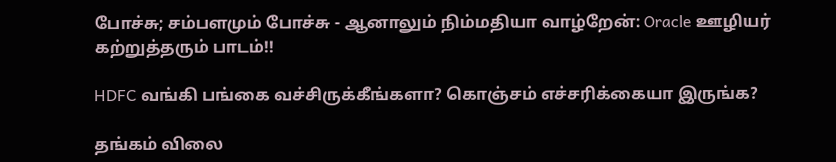போச்சு; சம்பளமும் போச்சு - ஆனாலும் நிம்மதியா வாழ்றேன்: Oracle ஊழியர் கற்றுத்தரும் பாடம்!!

HDFC வங்கி பங்கை வச்சிருக்கீங்களா? கொஞ்சம் எச்சரிக்கையா இருங்க?

தங்கம் விலை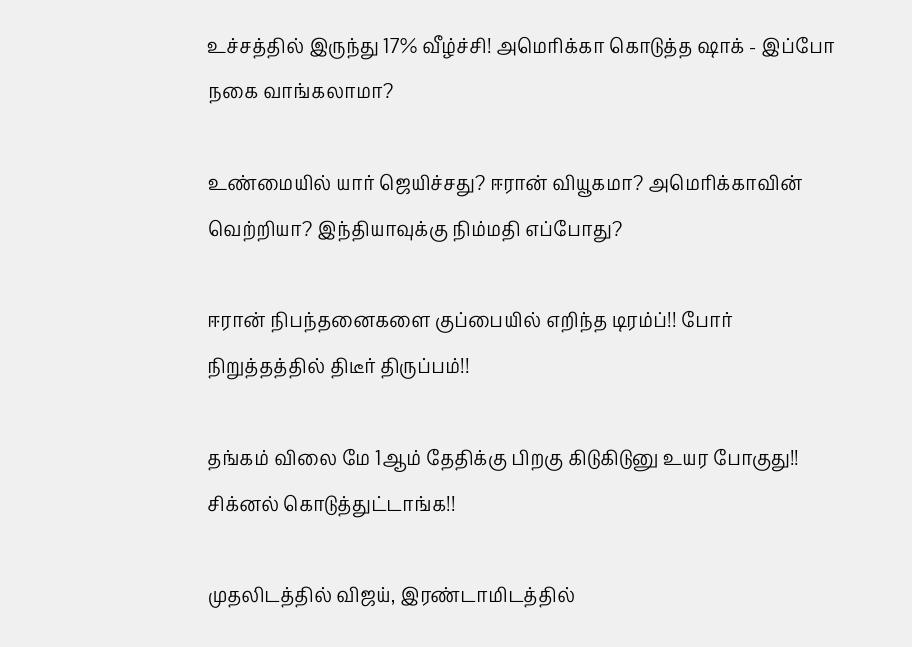உச்சத்தில் இருந்து 17% வீழ்ச்சி! அமெரிக்கா கொடுத்த ஷாக் - இப்போ நகை வாங்கலாமா?

உண்மையில் யார் ஜெயிச்சது? ஈரான் வியூகமா? அமெரிக்காவின் வெற்றியா? இந்தியாவுக்கு நிம்மதி எப்போது?

ஈரான் நிபந்தனைகளை குப்பையில் எறிந்த டிரம்ப்!! போர் நிறுத்தத்தில் திடீர் திருப்பம்!!

தங்கம் விலை மே 1ஆம் தேதிக்கு பிறகு கிடுகிடுனு உயர போகுது!! சிக்னல் கொடுத்துட்டாங்க!!

முதலிடத்தில் விஜய், இரண்டாமிடத்தில்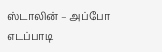ஸ்டாலின் – அப்போ எடப்பாடி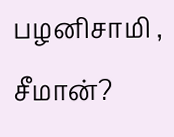பழனிசாமி , சீமான்?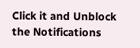Click it and Unblock the Notifications